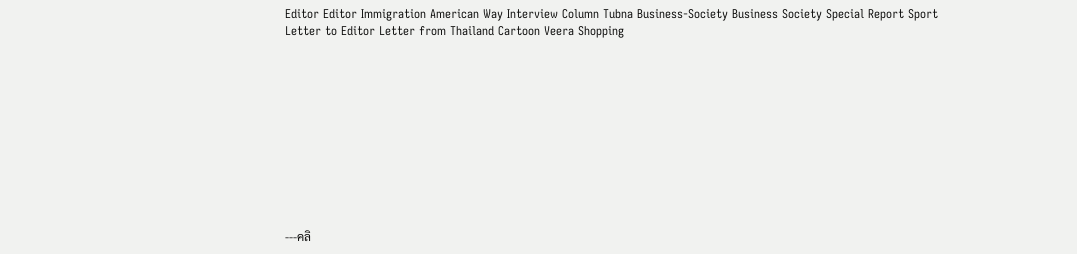Editor Editor Immigration American Way Interview Column Tubna Business-Society Business Society Special Report Sport Letter to Editor Letter from Thailand Cartoon Veera Shopping











---คลิ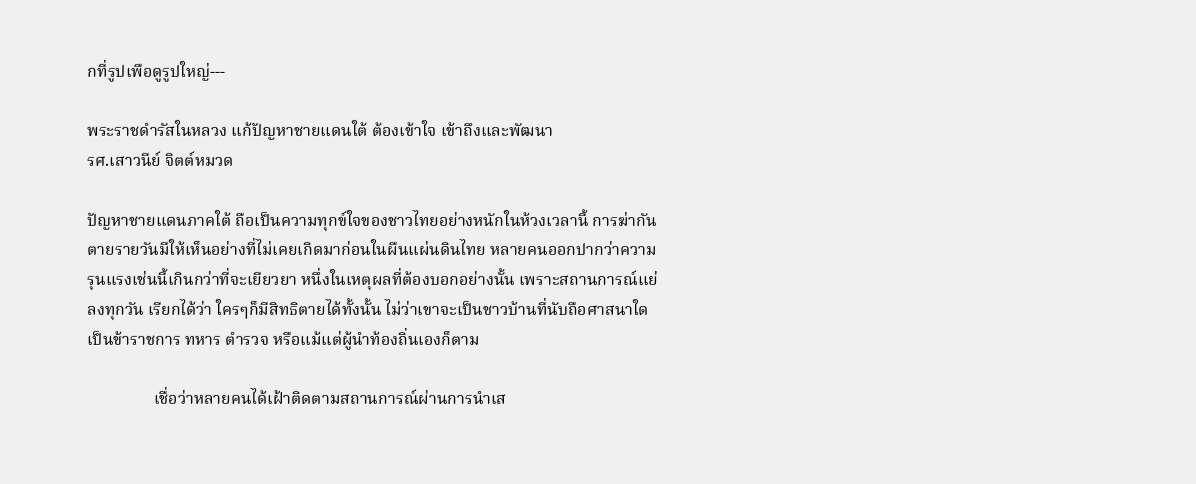กที่รูปเพือดูรูปใหญ่---

พระราชดำรัสในหลวง แก้ปัญหาชายแดนใต้ ต้องเข้าใจ เข้าถึงและพัฒนา
รศ.เสาวนีย์ จิตต์หมวด

ปัญหาชายแดนภาคใต้ ถือเป็นความทุกข์ใจของชาวไทยอย่างหนักในห้วงเวลานี้ การฆ่ากันตายรายวันมีให้เห็นอย่างที่ไม่เคยเกิดมาก่อนในผืนแผ่นดินไทย หลายคนออกปากว่าความรุนแรงเช่นนี้เกินกว่าที่จะเยียวยา หนึ่งในเหตุผลที่ต้องบอกอย่างนั้น เพราะสถานการณ์แย่ลงทุกวัน เรียกได้ว่า ใครๆก็มีสิทธิตายได้ทั้งนั้น ไม่ว่าเขาจะเป็นชาวบ้านที่นับถือศาสนาใด เป็นข้าราชการ ทหาร ตำรวจ หรือแม้แต่ผู้นำท้องถิ่นเองก็ตาม

                เชื่อว่าหลายคนได้เฝ้าติดตามสถานการณ์ผ่านการนำเส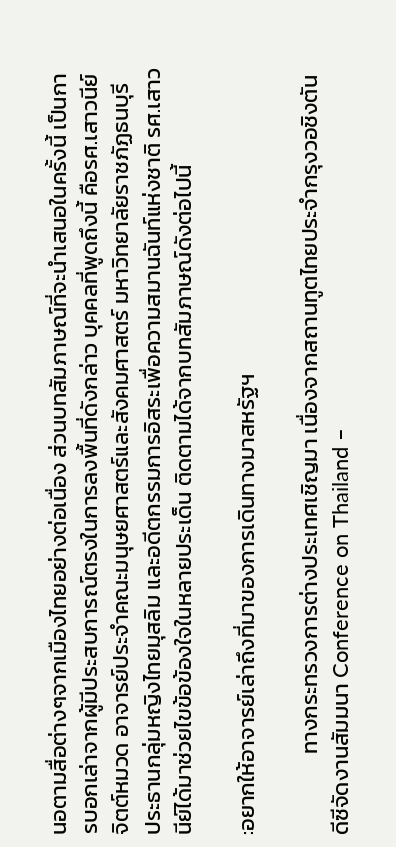นอตามสื่อต่างๆจากเมืองไทยอย่างต่อเนื่อง ส่วนบทสัมภาษณ์ที่จะนำเสนอในครั้งนี้ เป็นการบอกเล่าจากผู้มีประสบการณ์ตรงในการลงพื้นที่ดังกล่าว บุคคลที่พูดถึงนี้ คือรศ.เสาวนีย์ จิตต์หมวด อาจารย์ประจำคณะมนุษยศาสตร์และสังคมศาสตร์ มหาวิทยาลัยราชภัฏธนบุรี ประธานกลุ่มหญิงไทยมุสลิม และอดีตกรรมการอิสระเพื่อความสมานฉันท์แห่งชาติ รศ.เสาวนีย์ได้มาช่วยไขข้อข้องใจในหลายประเด็น ติดตามได้จากบทสัมภาษณ์ดังต่อไปนี้

:อยากให้อาจารย์เล่าถึงที่มาของการเดินทางมาสหรัฐฯ

                ทางกระทรวงการต่างประเทศเชิญมา เนื่องจากสถานทูตไทยประจำกรุงวอชิงตันดีซีจัดงานสัมมนา Conference on Thailand –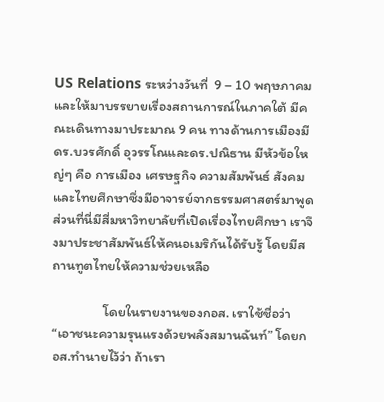US Relations ระหว่างวันที่  9 – 10 พฤษภาคม และให้มาบรรยายเรื่องสถานการณ์ในภาคใต้ มีคณะเดินทางมาประมาณ 9 คน ทางด้านการเมืองมีดร.บวรศักดิ์ อุวรรโณและดร.ปณิธาน มีหัวข้อใหญ่ๆ คือ การเมือง เศรษฐกิจ ความสัมพันธ์ สังคม และไทยศึกษาซึ่งมีอาจารย์จากธรรมศาสตร์มาพูด ส่วนที่นี่มีสี่มหาวิทยาลัยที่เปิดเรื่องไทยศึกษา เราจึงมาประชาสัมพันธ์ให้คนอเมริกันได้รับรู้ โดยมีสถานทูตไทยให้ความช่วยเหลือ

                โดยในรายงานของกอส. เราใช้ชื่อว่า “เอาชนะความรุนแรงด้วยพลังสมานฉันท์” โดยกอส.ทำนายไว้ว่า ถ้าเรา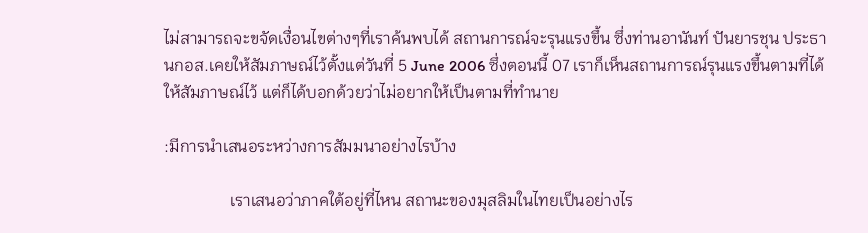ไม่สามารถจะขจัดเงื่อนไขต่างๆที่เราค้นพบได้ สถานการณ์จะรุนแรงขึ้น ซึ่งท่านอานันท์ ปันยารชุน ประธานกอส.เคยให้สัมภาษณ์ไว้ตั้งแต่วันที่ 5 June 2006 ซึ่งตอนนี้ 07 เราก็เห็นสถานการณ์รุนแรงขึ้นตามที่ได้ให้สัมภาษณ์ไว้ แต่ก็ได้บอกด้วยว่าไม่อยากให้เป็นตามที่ทำนาย

:มีการนำเสนอระหว่างการสัมมนาอย่างไรบ้าง

                เราเสนอว่าภาคใต้อยู่ที่ไหน สถานะของมุสลิมในไทยเป็นอย่างไร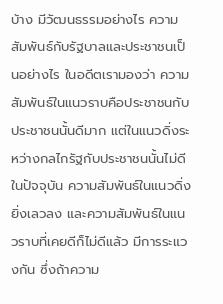บ้าง มีวัฒนธรรมอย่างไร ความสัมพันธ์กับรัฐบาลและประชาชนเป็นอย่างไร ในอดีตเรามองว่า ความสัมพันธ์ในแนวราบคือประชาชนกับประชาชนนั้นดีมาก แต่ในแนวดิ่งระหว่างกลไกรัฐกับประชาชนนั้นไม่ดี ในปัจจุบัน ความสัมพันธ์ในแนวดิ่งยิ่งเลวลง และความสัมพันธ์ในแนวราบที่เคยดีก็ไม่ดีแล้ว มีการระแวงกัน ซึ่งถ้าความ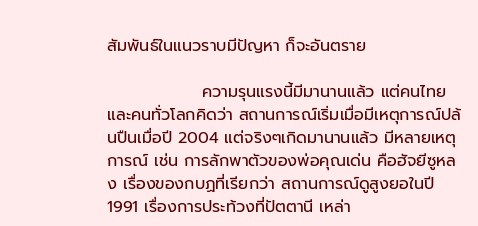สัมพันธ์ในแนวราบมีปัญหา ก็จะอันตราย

                ความรุนแรงนี้มีมานานแล้ว แต่คนไทยและคนทั่วโลกคิดว่า สถานการณ์เริ่มเมื่อมีเหตุการณ์ปล้นปืนเมื่อปี 2004 แต่จริงๆเกิดมานานแล้ว มีหลายเหตุการณ์ เช่น การลักพาตัวของพ่อคุณเด่น คือฮัจยีซูหลง เรื่องของกบฏที่เรียกว่า สถานการณ์ดูสูงยอในปี 1991 เรื่องการประท้วงที่ปัตตานี เหล่า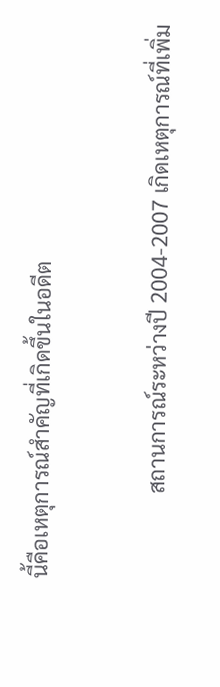นี้คือเหตุการณ์สำคัญที่เกิดขึ้นในอดีต

                สถานการณ์ระหว่างปี 2004-2007 เกิดเหตุการณ์ที่เพิ่ม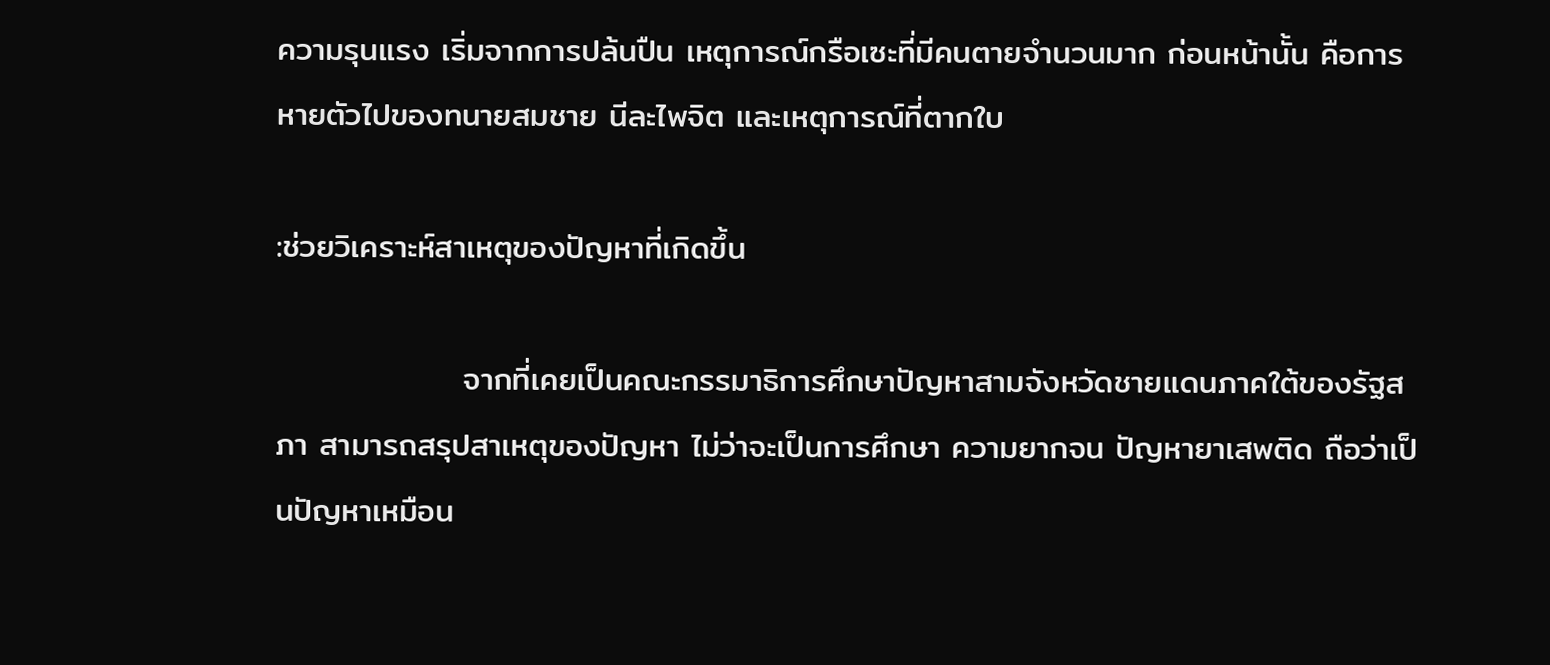ความรุนแรง เริ่มจากการปล้นปืน เหตุการณ์กรือเซะที่มีคนตายจำนวนมาก ก่อนหน้านั้น คือการหายตัวไปของทนายสมชาย นีละไพจิต และเหตุการณ์ที่ตากใบ

:ช่วยวิเคราะห์สาเหตุของปัญหาที่เกิดขึ้น

                จากที่เคยเป็นคณะกรรมาธิการศึกษาปัญหาสามจังหวัดชายแดนภาคใต้ของรัฐสภา สามารถสรุปสาเหตุของปัญหา ไม่ว่าจะเป็นการศึกษา ความยากจน ปัญหายาเสพติด ถือว่าเป็นปัญหาเหมือน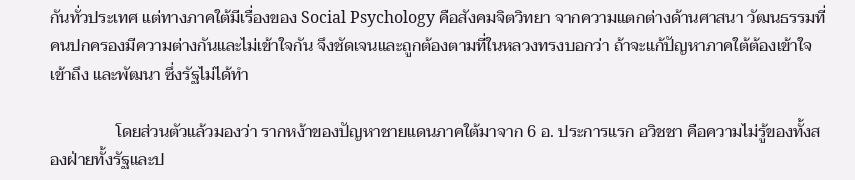กันทั่วประเทศ แต่ทางภาคใต้มีเรื่องของ Social Psychology คือสังคมจิตวิทยา จากความแตกต่างด้านศาสนา วัฒนธรรมที่คนปกครองมีความต่างกันและไม่เข้าใจกัน จึงชัดเจนและถูกต้องตามที่ในหลวงทรงบอกว่า ถ้าจะแก้ปัญหาภาคใต้ต้องเข้าใจ เข้าถึง และพัฒนา ซึ่งรัฐไม่ได้ทำ

                โดยส่วนตัวแล้วมองว่า รากหง้าของปัญหาชายแดนภาคใต้มาจาก 6 อ. ประการแรก อวิชชา คือความไม่รู้ของทั้งสองฝ่ายทั้งรัฐและป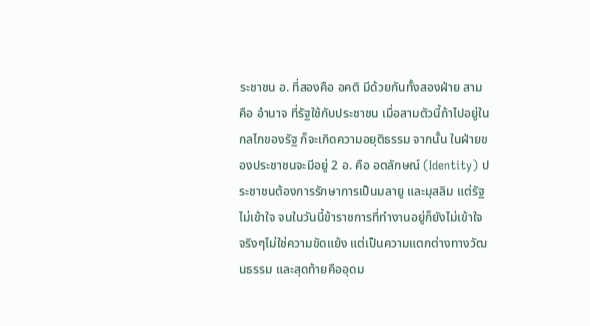ระชาชน อ. ที่สองคือ อคติ มีด้วยกันทั้งสองฝ่าย สามคือ อำนาจ ที่รัฐใช้กับประชาชน เมื่อสามตัวนี้ถ้าไปอยู่ในกลไกของรัฐ ก็จะเกิดความอยุติธรรม จากนั้น ในฝ่ายของประชาชนจะมีอยู่ 2 อ. คือ อตลักษณ์ (Identity) ประชาชนต้องการรักษาการเป็นมลายู และมุสลิม แต่รัฐไม่เข้าใจ จนในวันนี้ข้าราชการที่ทำงานอยู่ก็ยังไม่เข้าใจ จริงๆไม่ใช่ความขัดแย้ง แต่เป็นความแตกต่างทางวัฒนธรรม และสุดท้ายคืออุดม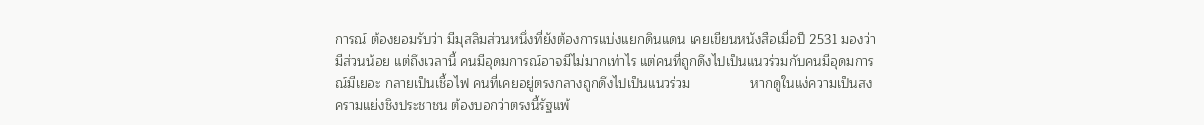การณ์ ต้องยอมรับว่า มีมุสลิมส่วนหนึ่งที่ยังต้องการแบ่งแยกดินแดน เคยเขียนหนังสือเมื่อปี 2531 มองว่ามีส่วนน้อย แต่ถึงเวลานี้ คนมีอุดมการณ์อาจมีไม่มากเท่าไร แต่คนที่ถูกดึงไปเป็นแนวร่วมกับคนมีอุดมการณ์มีเยอะ กลายเป็นเชื้อไฟ คนที่เคยอยู่ตรงกลางถูกดึงไปเป็นแนวร่วม                หากดูในแง่ความเป็นสงครามแย่งชิงประชาชน ต้องบอกว่าตรงนี้รัฐแพ้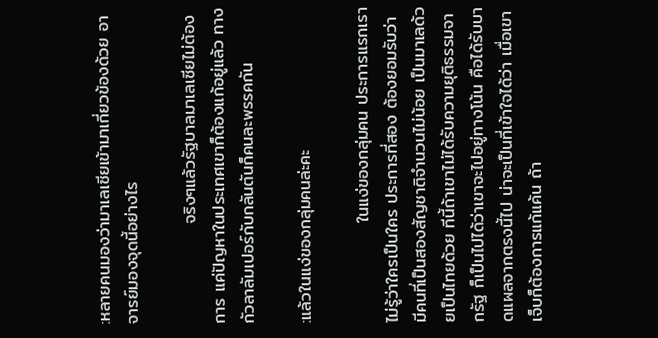:หลายคนมองว่ามาเลเซียเข้ามาเกี่ยวข้องด้วย อาจารย์มองจุดนี้อย่างไร

                จริงๆแล้วรัฐบาลมาเลเซียไม่ต้องการ แค่ปัญหาในประเทศเขาก็ต้องแก้อยู่แล้ว ทางกัวลาลัมเปอร์กับกลันตันก็คนละพรรคกัน

:แล้วในแง่ของกลุ่มคนล่ะคะ

                ในแง่ของกลุ่มคน ประการแรกเราไม่รู้ว่าใครเป็นใคร ประการที่สอง ต้องยอมรับว่า มีคนที่เป็นสองสัญชาติจำนวนไม่น้อย เป็นมาเลด้วยเป็นไทยด้วย ทีนี้ถ้าเขาไม่ได้รับความยุติธรรมจากรัฐ ก็เป็นไปได้ว่าเขาจะไปอยู่ทางโน้น คือได้รับบาดแผลจากตรงนี้ไป น่าจะเป็นที่เข้าใจได้ว่า เมื่อเขาเจ็บก็ต้องการแก้แค้น ถ้า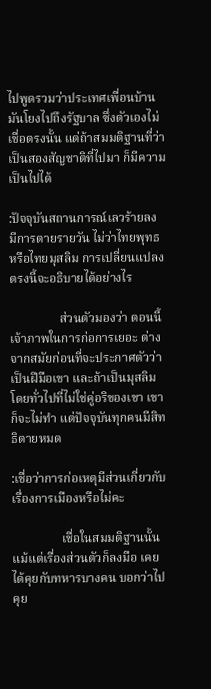ไปพูดรวมว่าประเทศเพื่อนบ้าน มันโยงไปถึงรัฐบาล ซึ่งตัวเองไม่เชื่อตรงนั้น แต่ถ้าสมมติฐานที่ว่าเป็นสองสัญชาติที่ไปมา ก็มีความเป็นไปได้

:ปัจจุบันสถานการณ์เลวร้ายลง มีการตายรายวัน ไม่ว่าไทยพุทธ หรือไทยมุสลิม การเปลี่ยนแปลงตรงนี้จะอธิบายได้อย่างไร

                ส่วนตัวมองว่า ตอนนี้เจ้าภาพในการก่อการเยอะ ต่างจากสมัยก่อนที่จะประกาศตัวว่าเป็นฝีมือเขา และถ้าเป็นมุสลิมโดยทั่วไปที่ไม่ใช่คู่อริของเขา เขาก็จะไม่ทำ แต่ปัจจุบันทุกคนมีสิทธิตายหมด

:เชื่อว่าการก่อเหตุมีส่วนเกี่ยวกับเรื่องการเมืองหรือไม่คะ

                เชื่อในสมมติฐานนั้น แม้แต่เรื่องส่วนตัวก็ลงมือ เคยได้คุยกับทหารบางคน บอกว่าไปคุย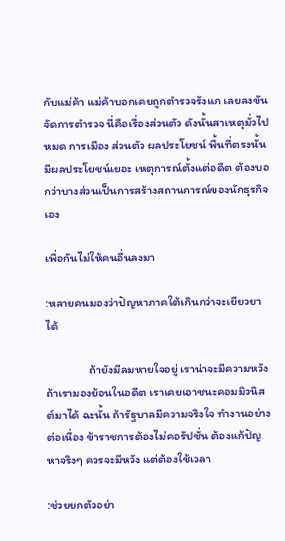กับแม่ค้า แม่ค้าบอกเคยถูกตำรวจรังแก เลยลงขันจัดการตำรวจ นี่คือเรื่องส่วนตัว ดังนั้นสาเหตุมั่วไปหมด การเมือง ส่วนตัว ผลประโยชน์ พื้นที่ตรงนั้นมีผลประโยชน์เยอะ เหตุการณ์ตั้งแต่อดีต ต้องบอกว่าบางส่วนเป็นการสร้างสถานการณ์ของนักธุรกิจเอง

เพื่อกันไม่ให้คนอื่นลงมา

:หลายคนมองว่าปัญหาภาคใต้เกินกว่าจะเยียวยาได้

                ถ้ายังมีลมหายใจอยู่ เราน่าจะมีความหวัง ถ้าเรามองย้อนในอดีต เราเคยเอาชนะคอมมิวนิสต์มาได้ ฉะนั้น ถ้ารัฐบาลมีความจริงใจ ทำงานอย่างต่อเนื่อง ข้าราชการต้องไม่คอรัปชั่น ต้องแก้ปัญหาจริงๆ ควรจะมีหวัง แต่ต้องใช้เวลา

:ช่วยยกตัวอย่า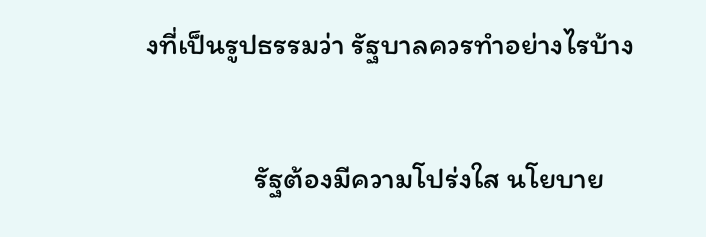งที่เป็นรูปธรรมว่า รัฐบาลควรทำอย่างไรบ้าง

                รัฐต้องมีความโปร่งใส นโยบาย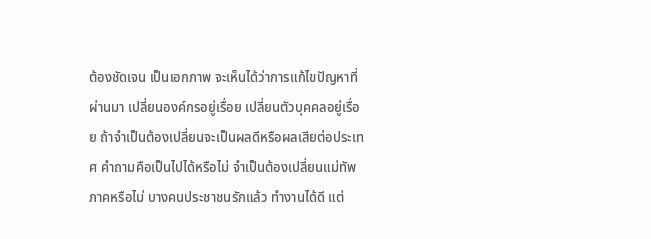ต้องชัดเจน เป็นเอกภาพ จะเห็นได้ว่าการแก้ไขปัญหาที่ผ่านมา เปลี่ยนองค์กรอยู่เรื่อย เปลี่ยนตัวบุคคลอยู่เรื่อย ถ้าจำเป็นต้องเปลี่ยนจะเป็นผลดีหรือผลเสียต่อประเทศ คำถามคือเป็นไปได้หรือไม่ จำเป็นต้องเปลี่ยนแม่ทัพภาคหรือไม่ บางคนประชาชนรักแล้ว ทำงานได้ดี แต่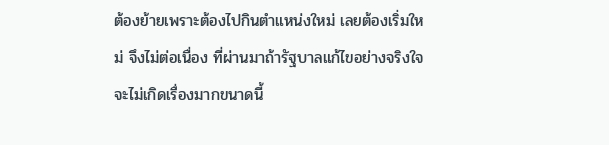ต้องย้ายเพราะต้องไปกินตำแหน่งใหม่ เลยต้องเริ่มใหม่ จึงไม่ต่อเนื่อง ที่ผ่านมาถ้ารัฐบาลแก้ไขอย่างจริงใจ จะไม่เกิดเรื่องมากขนาดนี้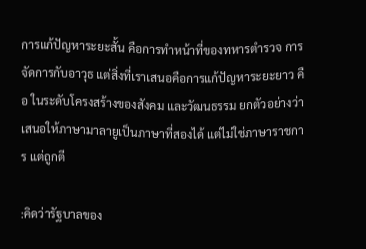การแก้ปัญหาระยะสั้น คือการทำหน้าที่ของทหารตำรวจ การจัดการกับอาวุธ แต่สิ่งที่เราเสนอคือการแก้ปัญหาระยะยาว คือ ในระดับโครงสร้างของสังคม และวัฒนธรรม ยกตัวอย่างว่า เสนอให้ภาษามาลายูเป็นภาษาที่สองได้ แต่ไม่ใช่ภาษาราชการ แต่ถูกตี

:คิดว่ารัฐบาลของ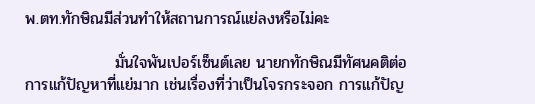พ.ตท.ทักษิณมีส่วนทำให้สถานการณ์แย่ลงหรือไม่คะ

                มั่นใจพันเปอร์เซ็นต์เลย นายกทักษิณมีทัศนคติต่อการแก้ปัญหาที่แย่มาก เช่นเรื่องที่ว่าเป็นโจรกระจอก การแก้ปัญ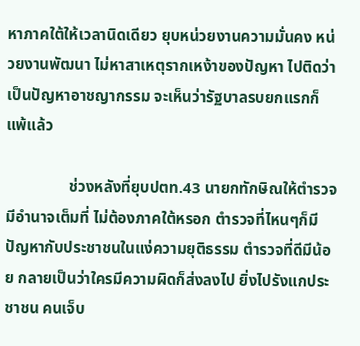หาภาคใต้ให้เวลานิดเดียว ยุบหน่วยงานความมั่นคง หน่วยงานพัฒนา ไม่หาสาเหตุรากเหง้าของปัญหา ไปติดว่าเป็นปัญหาอาชญากรรม จะเห็นว่ารัฐบาลรบยกแรกก็แพ้แล้ว

                ช่วงหลังที่ยุบปตท.43 นายกทักษิณให้ตำรวจมีอำนาจเต็มที่ ไม่ต้องภาคใต้หรอก ตำรวจที่ไหนๆก็มีปัญหากับประชาชนในแง่ความยุติธรรม ตำรวจที่ดีมีน้อย กลายเป็นว่าใครมีความผิดก็ส่งลงไป ยิ่งไปรังแกประชาชน คนเจ็บ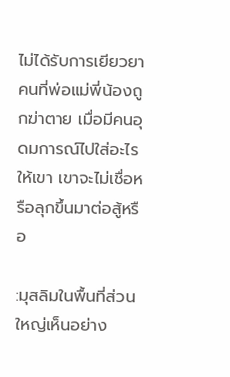ไม่ได้รับการเยียวยา คนที่พ่อแม่พี่น้องถูกฆ่าตาย เมื่อมีคนอุดมการณ์ไปใส่อะไรให้เขา เขาจะไม่เชื่อหรือลุกขึ้นมาต่อสู้หรือ

:มุสลิมในพื้นที่ส่วนใหญ่เห็นอย่าง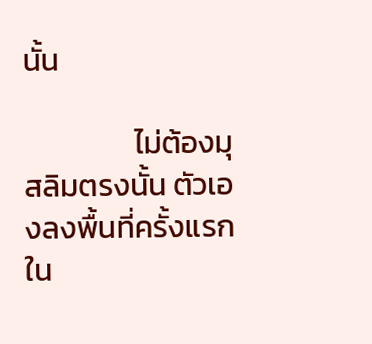นั้น

                ไม่ต้องมุสลิมตรงนั้น ตัวเองลงพื้นที่ครั้งแรกใน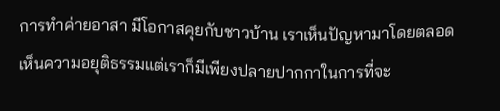การทำค่ายอาสา มีโอกาสคุยกับชาวบ้าน เราเห็นปัญหามาโดยตลอด เห็นความอยุติธรรมแต่เราก็มีเพียงปลายปากกาในการที่จะ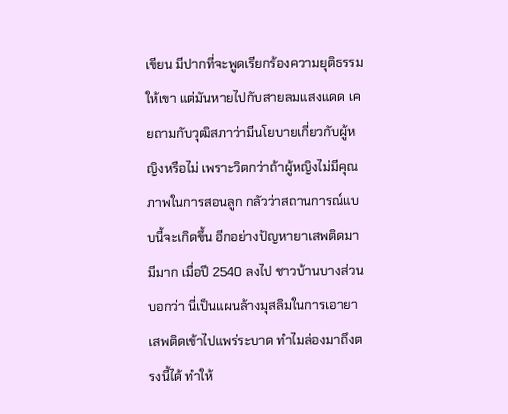เขียน มีปากที่จะพูดเรียกร้องความยุติธรรมให้เขา แต่มันหายไปกับสายลมแสงแดด เคยถามกับวุฒิสภาว่ามีนโยบายเกี่ยวกับผู้หญิงหรือไม่ เพราะวิตกว่าถ้าผู้หญิงไม่มีคุณภาพในการสอนลูก กลัวว่าสถานการณ์แบบนี้จะเกิดขึ้น อีกอย่างปัญหายาเสพติดมามีมาก เมื่อปี 2540 ลงไป ชาวบ้านบางส่วนบอกว่า นี่เป็นแผนล้างมุสลิมในการเอายาเสพติดเข้าไปแพร่ระบาด ทำไมล่องมาถึงตรงนี้ได้ ทำให้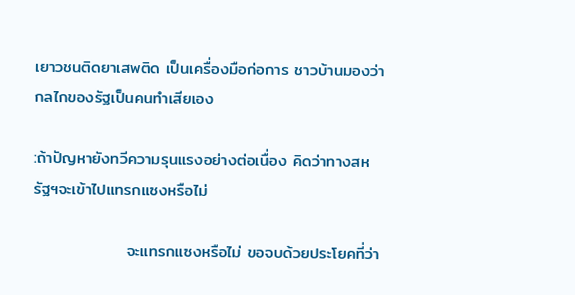เยาวชนติดยาเสพติด เป็นเครื่องมือก่อการ ชาวบ้านมองว่ากลไกของรัฐเป็นคนทำเสียเอง

:ถ้าปัญหายังทวีความรุนแรงอย่างต่อเนื่อง คิดว่าทางสหรัฐฯจะเข้าไปแทรกแซงหรือไม่

                จะแทรกแซงหรือไม่ ขอจบด้วยประโยคที่ว่า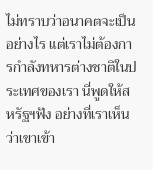ไม่ทราบว่าอนาคตจะเป็นอย่างไร แต่เราไม่ต้องการกำลังทหารต่างชาติในประเทศของเรา นี่พูดให้สหรัฐฯฟัง อย่างที่เราเห็นว่าเขาเข้า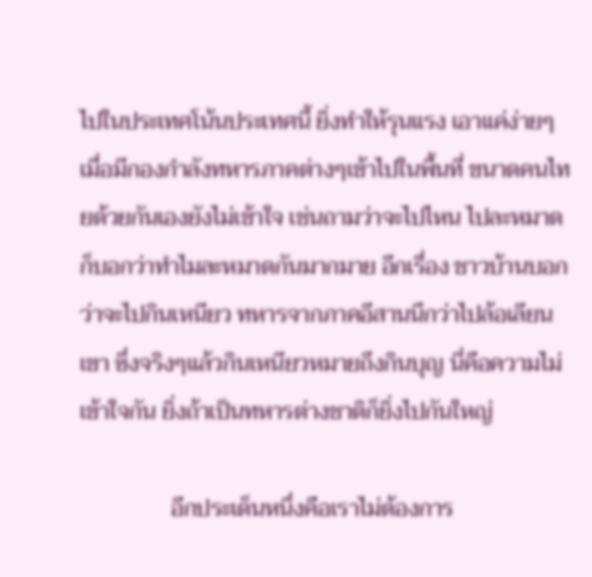ไปในประเทศโน้นประเทศนี้ ยิ่งทำให้รุนแรง เอาแค่ง่ายๆ เมื่อมีกองกำลังทหารภาคต่างๆเข้าไปในพื้นที่ ขนาดคนไทยด้วยกันเองยังไม่เข้าใจ เช่นถามว่าจะไปไหน ไปละหมาด ก็บอกว่าทำไมละหมาดกันมากมาย อีกเรื่อง ชาวบ้านบอกว่าจะไปกินเหนียว ทหารจากภาคอีสานนึกว่าไปล้อเลียนเขา ซึ่งจริงๆแล้วกินเหนียวหมายถึงกินบุญ นี่คือความไม่เข้าใจกัน ยิ่งถ้าเป็นทหารต่างชาติก็ยิ่งไปกันใหญ่

                อีกประเด็นหนึ่งคือเราไม่ต้องการ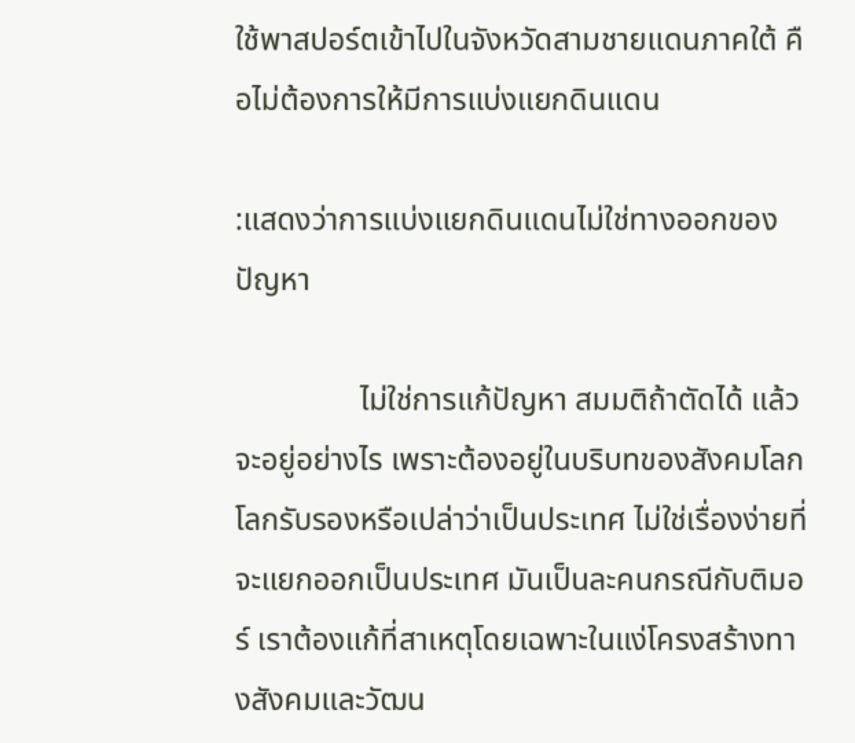ใช้พาสปอร์ตเข้าไปในจังหวัดสามชายแดนภาคใต้ คือไม่ต้องการให้มีการแบ่งแยกดินแดน

:แสดงว่าการแบ่งแยกดินแดนไม่ใช่ทางออกของปัญหา

                ไม่ใช่การแก้ปัญหา สมมติถ้าตัดได้ แล้วจะอยู่อย่างไร เพราะต้องอยู่ในบริบทของสังคมโลก โลกรับรองหรือเปล่าว่าเป็นประเทศ ไม่ใช่เรื่องง่ายที่จะแยกออกเป็นประเทศ มันเป็นละคนกรณีกับติมอร์ เราต้องแก้ที่สาเหตุโดยเฉพาะในแง่โครงสร้างทางสังคมและวัฒน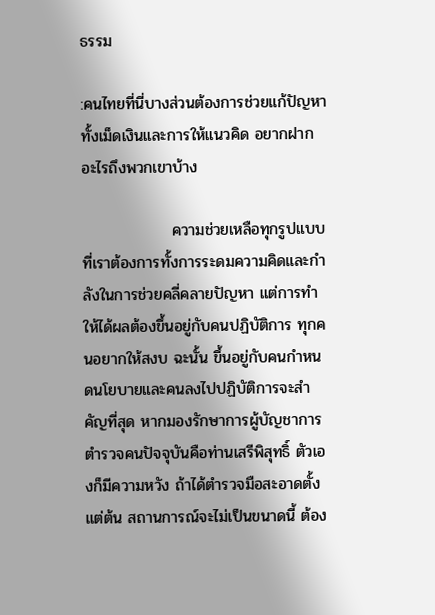ธรรม

:คนไทยที่นี่บางส่วนต้องการช่วยแก้ปัญหาทั้งเม็ดเงินและการให้แนวคิด อยากฝากอะไรถึงพวกเขาบ้าง

                ความช่วยเหลือทุกรูปแบบที่เราต้องการทั้งการระดมความคิดและกำลังในการช่วยคลี่คลายปัญหา แต่การทำให้ได้ผลต้องขึ้นอยู่กับคนปฏิบัติการ ทุกคนอยากให้สงบ ฉะนั้น ขึ้นอยู่กับคนกำหนดนโยบายและคนลงไปปฏิบัติการจะสำคัญที่สุด หากมองรักษาการผู้บัญชาการตำรวจคนปัจจุบันคือท่านเสรีพิสุทธิ์ ตัวเองก็มีความหวัง ถ้าได้ตำรวจมือสะอาดตั้งแต่ต้น สถานการณ์จะไม่เป็นขนาดนี้ ต้อง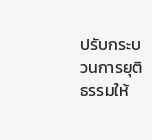ปรับกระบวนการยุติธรรมให้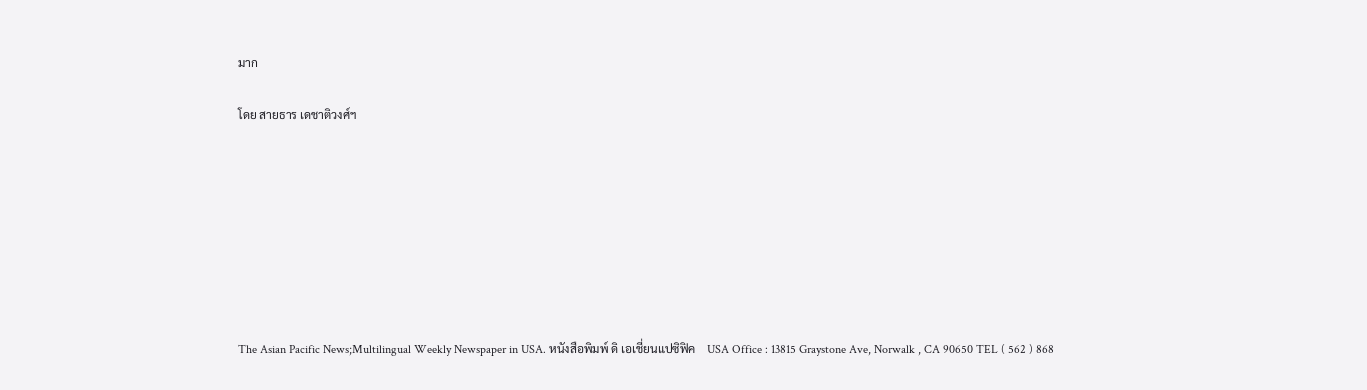มาก

โดย สายธาร เดชาติวงศ์ฯ








The Asian Pacific News;Multilingual Weekly Newspaper in USA. หนังสือพิมพ์ ดิ เอเชี่ยนแปซิฟิค    USA Office : 13815 Graystone Ave, Norwalk , CA 90650 TEL ( 562 ) 868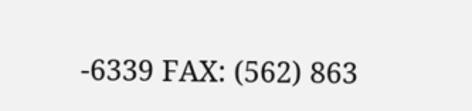-6339 FAX: (562) 863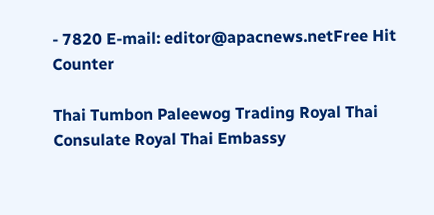- 7820 E-mail: editor@apacnews.netFree Hit Counter

Thai Tumbon Paleewog Trading Royal Thai Consulate Royal Thai Embassy